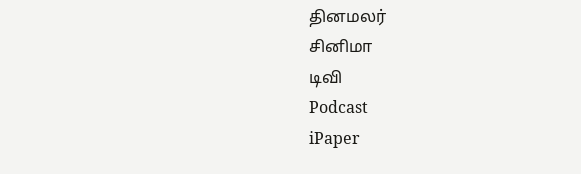தினமலர்
சினிமா
டிவி
Podcast
iPaper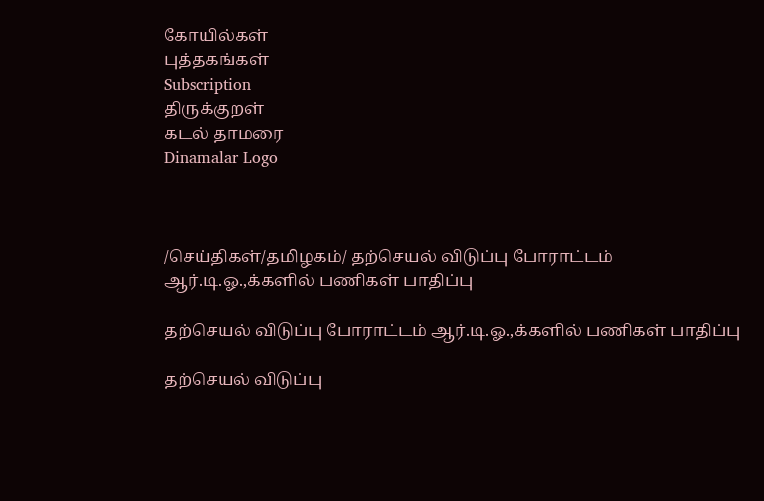கோயில்கள்
புத்தகங்கள்
Subscription
திருக்குறள்
கடல் தாமரை
Dinamalar Logo



/செய்திகள்/தமிழகம்/ தற்செயல் விடுப்பு போராட்டம் ஆர்.டி.ஓ.,க்களில் பணிகள் பாதிப்பு

தற்செயல் விடுப்பு போராட்டம் ஆர்.டி.ஓ.,க்களில் பணிகள் பாதிப்பு

தற்செயல் விடுப்பு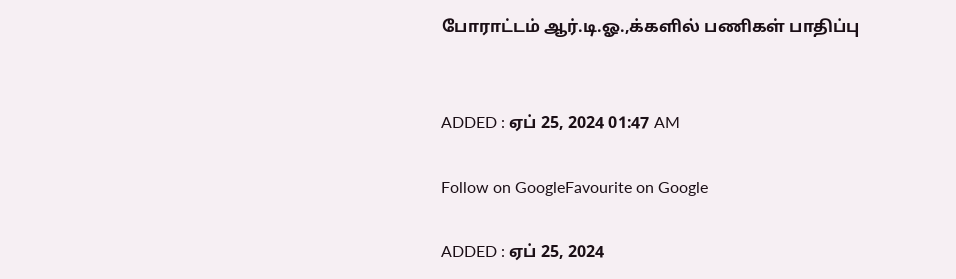போராட்டம் ஆர்.டி.ஓ.,க்களில் பணிகள் பாதிப்பு


ADDED : ஏப் 25, 2024 01:47 AM

Follow on GoogleFavourite on Google

ADDED : ஏப் 25, 2024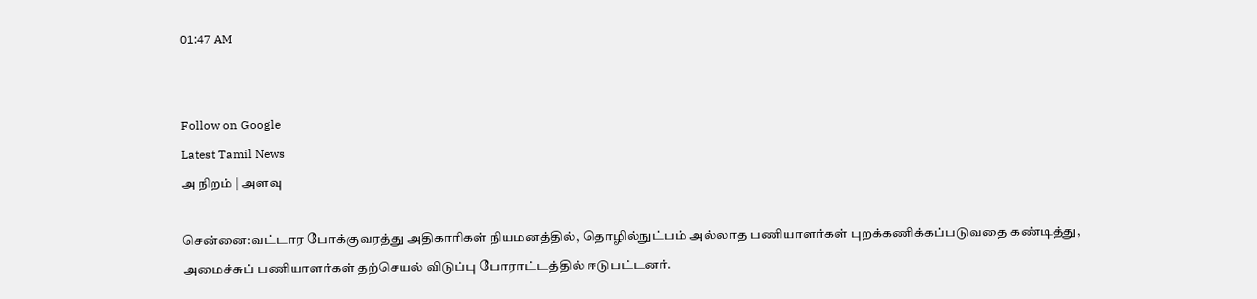01:47 AM


Follow on Google
Latest Tamil News
அ நிறம் | அளவு

சென்னை:வட்டார போக்குவரத்து அதிகாரிகள் நியமனத்தில், தொழில்நுட்பம் அல்லாத பணியாளர்கள் புறக்கணிக்கப்படுவதை கண்டித்து, அமைச்சுப் பணியாளர்கள் தற்செயல் விடுப்பு போராட்டத்தில் ஈடுபட்டனர்.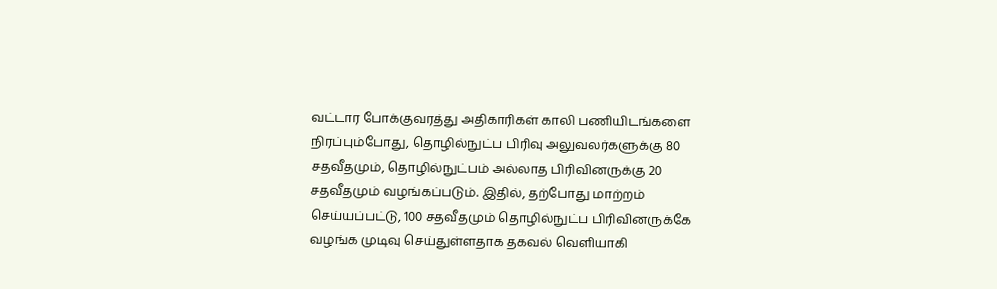வட்டார போக்குவரத்து அதிகாரிகள் காலி பணியிடங்களை நிரப்பும்போது, தொழில்நுட்ப பிரிவு அலுவலர்களுக்கு 80 சதவீதமும், தொழில்நுட்பம் அல்லாத பிரிவினருக்கு 20 சதவீதமும் வழங்கப்படும். இதில், தற்போது மாற்றம் செய்யப்பட்டு, 100 சதவீதமும் தொழில்நுட்ப பிரிவினருக்கே வழங்க முடிவு செய்துள்ளதாக தகவல் வெளியாகி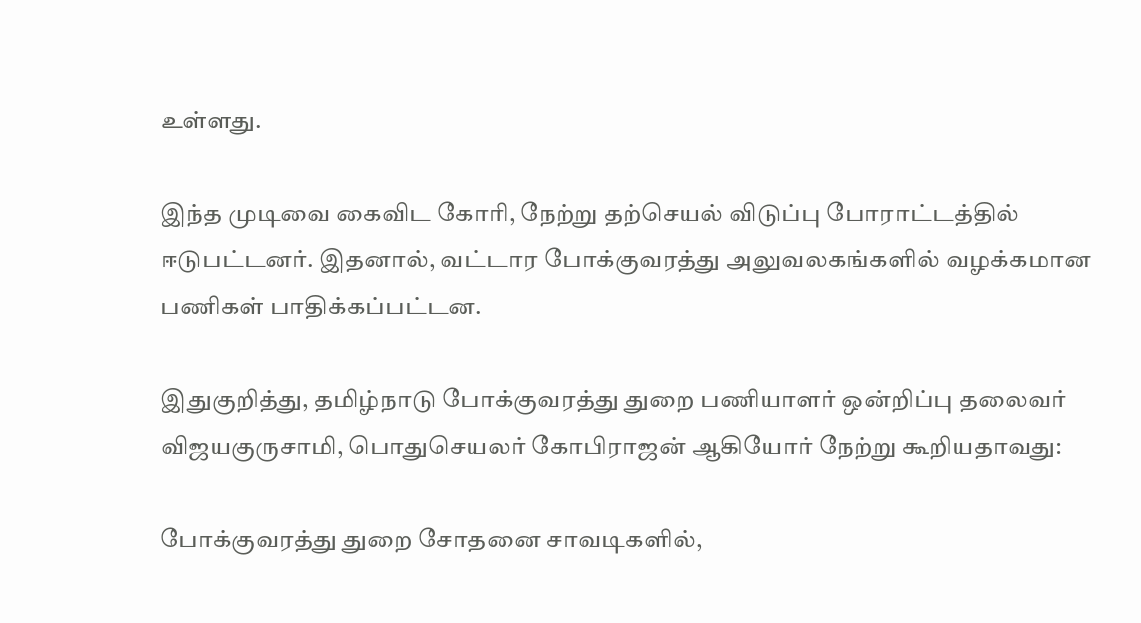உள்ளது.

இந்த முடிவை கைவிட கோரி, நேற்று தற்செயல் விடுப்பு போராட்டத்தில் ஈடுபட்டனர். இதனால், வட்டார போக்குவரத்து அலுவலகங்களில் வழக்கமான பணிகள் பாதிக்கப்பட்டன.

இதுகுறித்து, தமிழ்நாடு போக்குவரத்து துறை பணியாளர் ஒன்றிப்பு தலைவர் விஜயகுருசாமி, பொதுசெயலர் கோபிராஜன் ஆகியோர் நேற்று கூறியதாவது:

போக்குவரத்து துறை சோதனை சாவடிகளில்,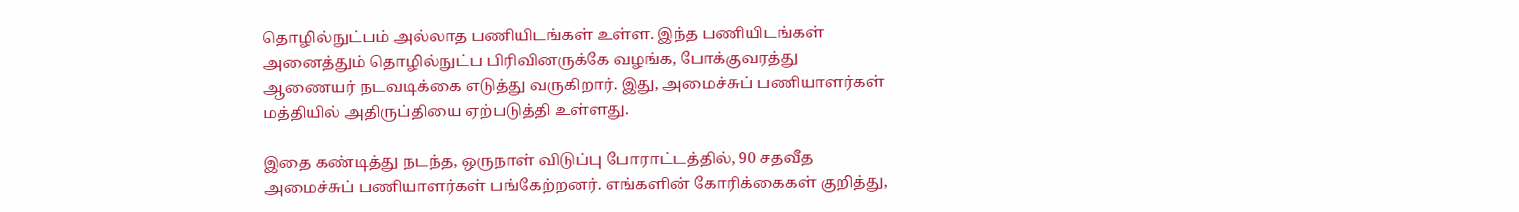தொழில்நுட்பம் அல்லாத பணியிடங்கள் உள்ள. இந்த பணியிடங்கள் அனைத்தும் தொழில்நுட்ப பிரிவினருக்கே வழங்க, போக்குவரத்து ஆணையர் நடவடிக்கை எடுத்து வருகிறார். இது, அமைச்சுப் பணியாளர்கள் மத்தியில் அதிருப்தியை ஏற்படுத்தி உள்ளது.

இதை கண்டித்து நடந்த, ஒருநாள் விடுப்பு போராட்டத்தில், 90 சதவீத அமைச்சுப் பணியாளர்கள் பங்கேற்றனர். எங்களின் கோரிக்கைகள் குறித்து,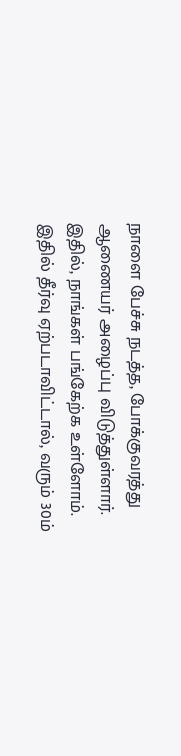நாளை பேச்சு நடத்த, போக்குவரத்து ஆணையர் அழைப்பு விடுத்துள்ளார். இதில், நாங்கள் பங்கேற்க உள்ளோம். இதில் தீர்வு ஏற்படாவிட்டால், வரும் 30ம்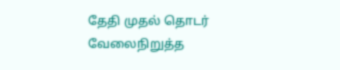தேதி முதல் தொடர் வேலைநிறுத்த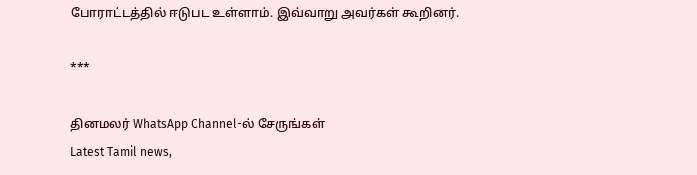போராட்டத்தில் ஈடுபட உள்ளாம். இவ்வாறு அவர்கள் கூறினர்.

***

தினமலர் WhatsApp Channel-ல் சேருங்கள்
Latest Tamil news,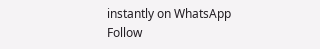instantly on WhatsApp
Follow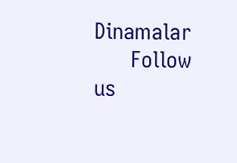Dinamalar
      Follow us